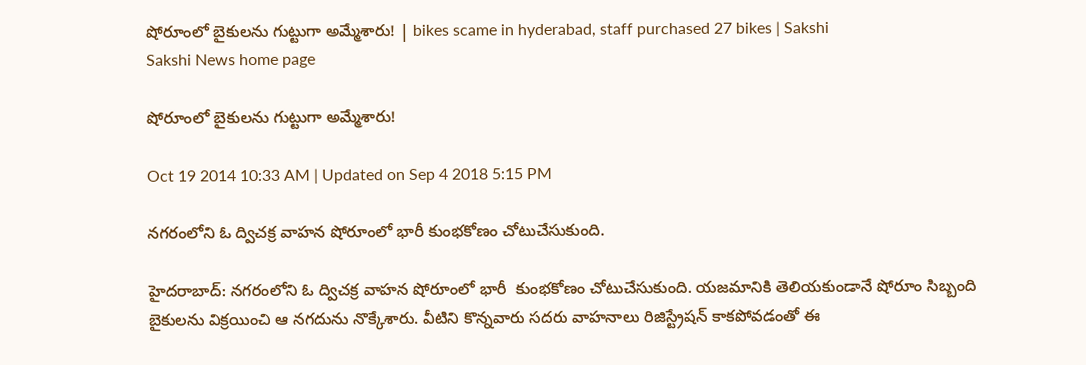షోరూంలో బైకులను గుట్టుగా అమ్మేశారు! | bikes scame in hyderabad, staff purchased 27 bikes | Sakshi
Sakshi News home page

షోరూంలో బైకులను గుట్టుగా అమ్మేశారు!

Oct 19 2014 10:33 AM | Updated on Sep 4 2018 5:15 PM

నగరంలోని ఓ ద్విచక్ర వాహన షోరూంలో భారీ కుంభకోణం చోటుచేసుకుంది.

హైదరాబాద్: నగరంలోని ఓ ద్విచక్ర వాహన షోరూంలో భారీ  కుంభకోణం చోటుచేసుకుంది. యజమానికి తెలియకుండానే షోరూం సిబ్బంది బైకులను విక్రయించి ఆ నగదును నొక్కేశారు. వీటిని కొన్నవారు సదరు వాహనాలు రిజిస్ట్రేషన్ కాకపోవడంతో ఈ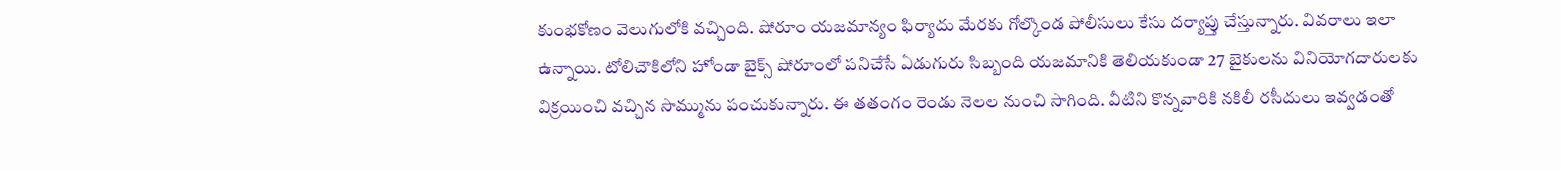కుంభకోణం వెలుగులోకి వచ్చింది. షోరూం యజమాన్యం ఫిర్యాదు మేరకు గోల్కొండ పోలీసులు కేసు దర్యాప్తు చేస్తున్నారు. వివరాలు ఇలా ఉన్నాయి. టోలిచౌకిలోని హోండా బైక్స్ షోరూంలో పనిచేసే ఏడుగురు సిబ్బంది యజమానికి తెలియకుండా 27 బైకులను వినియోగదారులకు విక్రయించి వచ్చిన సొమ్మును పంచుకున్నారు. ఈ తతంగం రెండు నెలల నుంచి సాగింది. వీటిని కొన్నవారికి నకిలీ రసీదులు ఇవ్వడంతో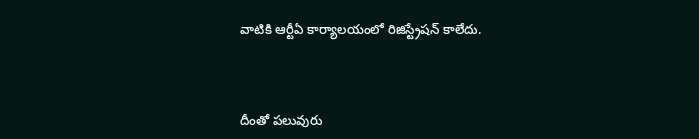వాటికి ఆర్టీఏ కార్యాలయంలో రిజిస్ట్రేషన్ కాలేదు.



దీంతో పలువురు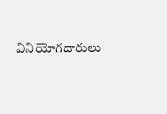వినియోగదారులు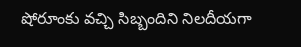షోరూంకు వచ్చి సిబ్బందిని నిలదీయగా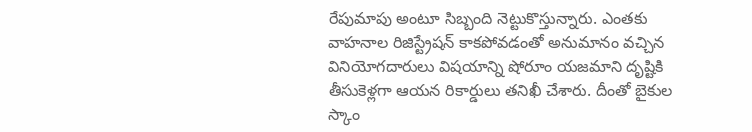రేపుమాపు అంటూ సిబ్బంది నెట్టుకొస్తున్నారు. ఎంతకు వాహనాల రిజిస్ట్రేషన్ కాకపోవడంతో అనుమానం వచ్చిన వినియోగదారులు విషయాన్ని షోరూం యజమాని దృష్టికి తీసుకెళ్లగా ఆయన రికార్డులు తనిఖీ చేశారు. దీంతో బైకుల స్కాం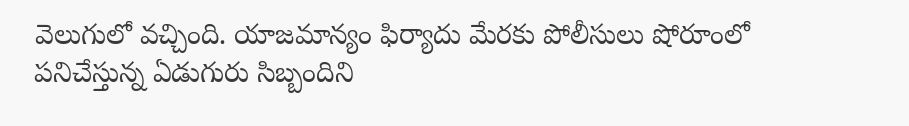వెలుగులో వచ్చింది. యాజమాన్యం ఫిర్యాదు మేరకు పోలీసులు షోరూంలో పనిచేస్తున్న ఏడుగురు సిబ్బందిని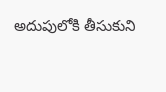అదుపులోకి తీసుకుని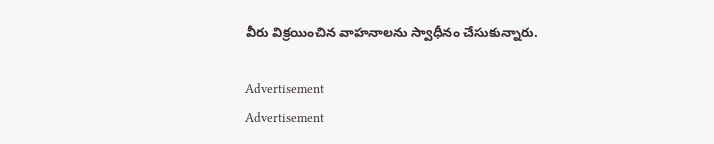వీరు విక్రయించిన వాహనాలను స్వాధీనం చేసుకున్నారు.

Advertisement
Advertisement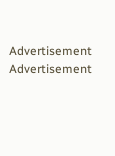Advertisement
Advertisement